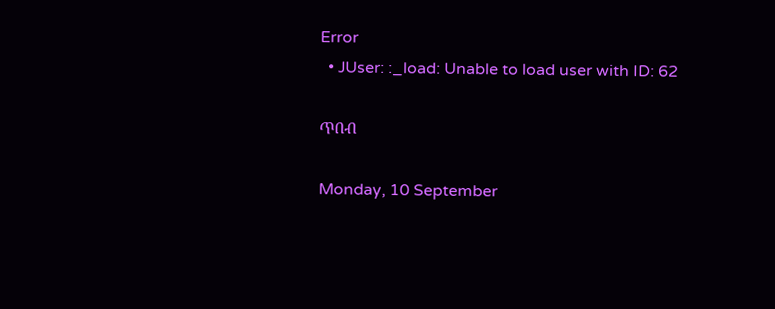Error
  • JUser: :_load: Unable to load user with ID: 62

ጥበብ

Monday, 10 September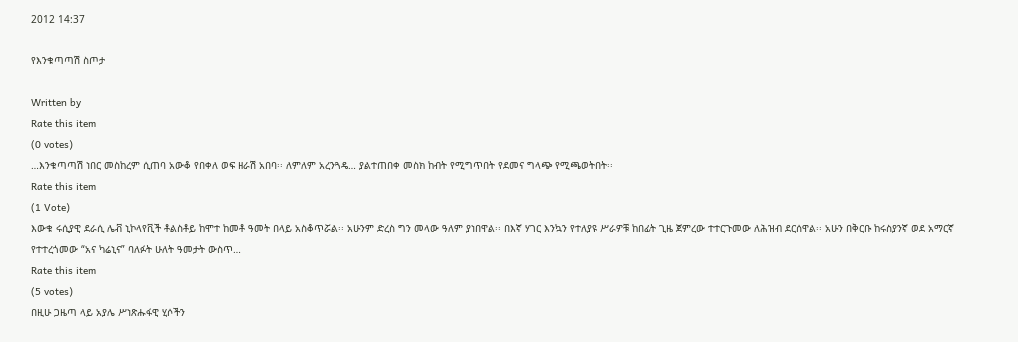2012 14:37

የእንቁጣጣሽ ስጦታ

Written by
Rate this item
(0 votes)
…እንቁጣጣሽ ነበር መስከረም ሲጠባ አውቆ የበቀለ ወፍ ዘራሽ አበባ፡፡ ለምለም አረንጓዴ… ያልተጠበቀ መስክ ከብት የሚግጥበት የደመና ግላጭ የሚጫወትበት፡፡
Rate this item
(1 Vote)
እውቁ ሩሲያዊ ደራሲ ሌቭ ኒኮላየቪች ቶልስቶይ ከሞተ ከመቶ ዓመት በላይ አስቆጥሯል፡፡ አሁንም ድረስ ግን መላው ዓለም ያነበዋል፡፡ በእኛ ሃገር እንኳን የተለያዩ ሥራዎቹ ከበፊት ጊዜ ጀምረው ተተርጉመው ለሕዝብ ደርሰዋል፡፡ አሁን በቅርቡ ከሩስያንኛ ወደ አማርኛ የተተረጎመው “አና ካሬኒና” ባለፉት ሁለት ዓመታት ውስጥ…
Rate this item
(5 votes)
በዚሁ ጋዜጣ ላይ አያሌ ሥነጽሑፋዊ ሂሶችን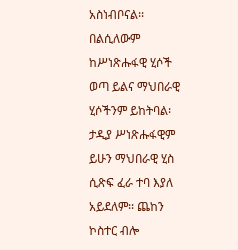አስነብቦናል፡፡ በልሲለውም ከሥነጽሑፋዊ ሂሶች ወጣ ይልና ማህበራዊ ሂሶችንም ይከትባል፡ ታዲያ ሥነጽሑፋዊም ይሁን ማህበራዊ ሂስ ሲጽፍ ፈራ ተባ እያለ አይደለም፡፡ ጨከን ኮስተር ብሎ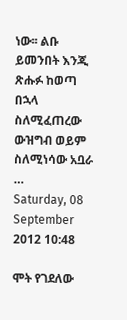ነው፡፡ ልቡ ይመንበት እንጂ ጽሑፉ ከወጣ በኋላ ስለሚፈጠረው ውዝግብ ወይም ስለሚነሳው አቧራ …
Saturday, 08 September 2012 10:48

ሞት የገደለው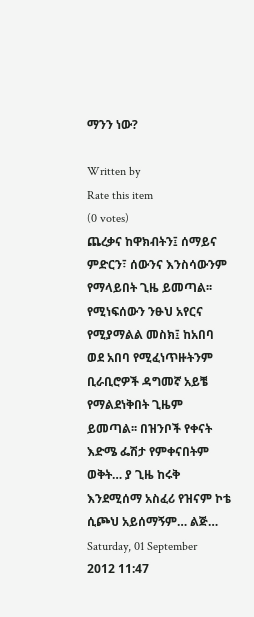ማንን ነው?

Written by
Rate this item
(0 votes)
ጨረቃና ከዋክብትን፤ ሰማይና ምድርን፣ ሰውንና እንስሳውንም የማላይበት ጊዜ ይመጣል፡፡ የሚነፍሰውን ንፁህ አየርና የሚያማልል መስክ፤ ከአበባ ወደ አበባ የሚፈነጥዙትንም ቢራቢሮዎች ዳግመኛ አይቼ የማልደነቅበት ጊዜም ይመጣል፡፡ በዝንቦች የቀናት እድሜ ፌሽታ የምቀናበትም ወቅት… ያ ጊዜ ከሩቅ እንደሚሰማ አስፈሪ የዝናም ኮቴ ሲጮህ አይሰማኝም… ልጅ…
Saturday, 01 September 2012 11:47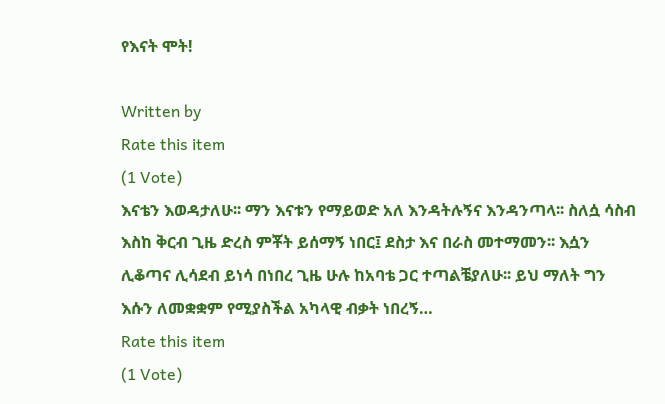የእናት ሞት!

Written by
Rate this item
(1 Vote)
እናቴን እወዳታለሁ፡፡ ማን እናቱን የማይወድ አለ እንዳትሉኝና እንዳንጣላ፡፡ ስለሷ ሳስብ እስከ ቅርብ ጊዜ ድረስ ምቾት ይሰማኝ ነበር፤ ደስታ እና በራስ መተማመን፡፡ እሷን ሊቆጣና ሊሳደብ ይነሳ በነበረ ጊዜ ሁሉ ከአባቴ ጋር ተጣልቼያለሁ፡፡ ይህ ማለት ግን እሱን ለመቋቋም የሚያስችል አካላዊ ብቃት ነበረኝ…
Rate this item
(1 Vote)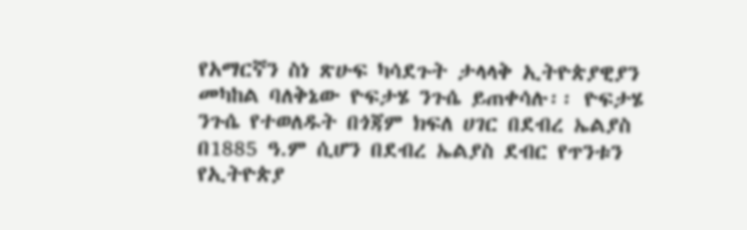የአማርኛን ስነ ጽሁፍ ካሳደጉት ታላላቅ ኢትዮጵያዊያን መካከል ባለቅኔው ዮፍታሄ ንጉሴ ይጠቀሳሉ፡፡ ዮፍታሄ ንጉሴ የተወለዱት በጎጃም ክፍለ ሀገር በደብረ ኤልያስ በ1885 ዓ.ም ሲሆን በደብረ ኤልያስ ደብር የጥንቱን የኢትዮጵያ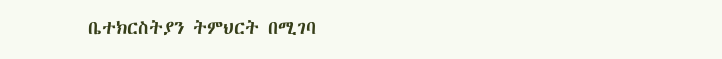ቤተክርስትያን ትምህርት በሚገባ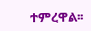ተምረዋል፡፡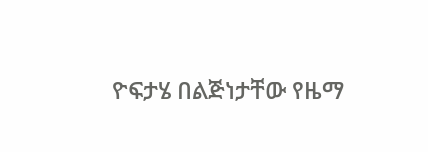ዮፍታሄ በልጅነታቸው የዜማ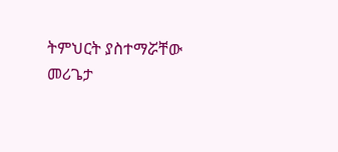ትምህርት ያስተማሯቸው መሪጌታ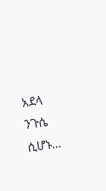አደላ ንጉሴ ሲሆኑ…